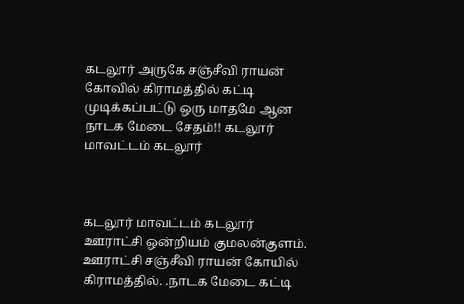கடலூர் அருகே சஞ்சீவி ராயன் கோவில் கிராமத்தில் கட்டி முடிக்கப்பட்டு ஒரு மாதமே ஆன நாடக மேடை சேதம்!! கடலூர் மாவட்டம் கடலூர்



கடலூர் மாவட்டம் கடலூர் ஊராட்சி ஒன்றியம் குமலன்குளம். ஊராட்சி சஞ்சீவி ராயன் கோயில் கிராமத்தில். .நாடக மேடை கட்டி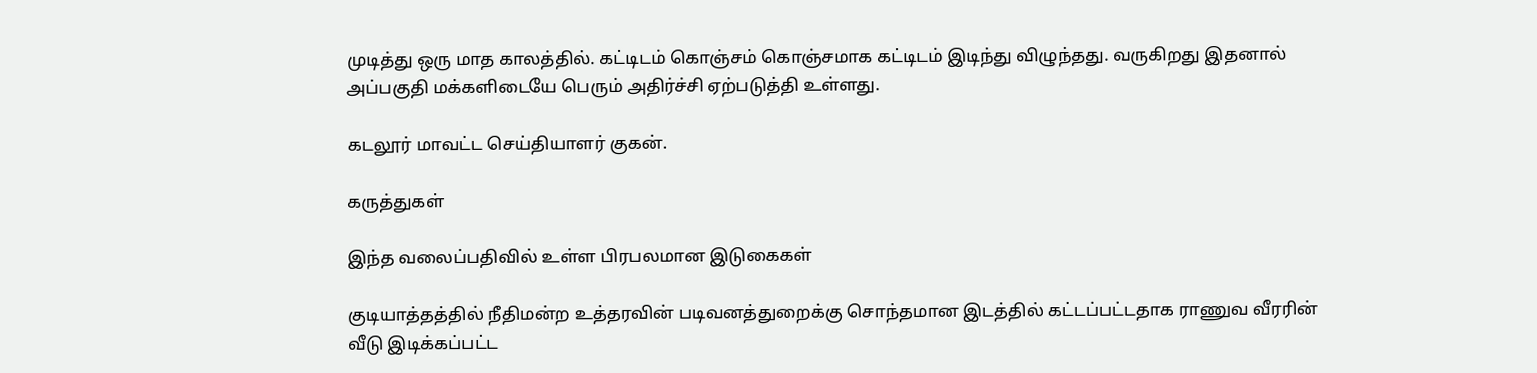முடித்து ஒரு மாத காலத்தில். கட்டிடம் கொஞ்சம் கொஞ்சமாக கட்டிடம் இடிந்து விழுந்தது. வருகிறது இதனால் அப்பகுதி மக்களிடையே பெரும் அதிர்ச்சி ஏற்படுத்தி உள்ளது.

கடலூர் மாவட்ட செய்தியாளர் குகன்.

கருத்துகள்

இந்த வலைப்பதிவில் உள்ள பிரபலமான இடுகைகள்

குடியாத்தத்தில் நீதிமன்ற உத்தரவின் படிவனத்துறைக்கு சொந்தமான இடத்தில் கட்டப்பட்டதாக ராணுவ வீரரின் வீடு இடிக்கப்பட்ட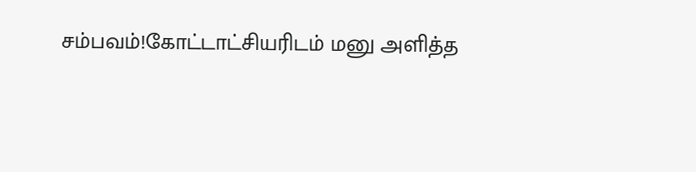சம்பவம்!கோட்டாட்சியரிடம் மனு அளித்த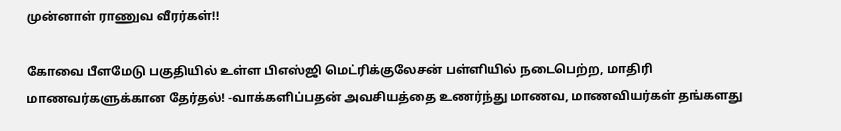முன்னாள் ராணுவ வீரர்கள்!!

கோவை பீளமேடு பகுதியில் உள்ள பிஎஸ்ஜி மெட்ரிக்குலேசன் பள்ளியில் நடைபெற்ற, மாதிரி மாணவர்களுக்கான தேர்தல்! -வாக்களிப்பதன் அவசியத்தை உணர்ந்து மாணவ, மாணவியர்கள் தங்களது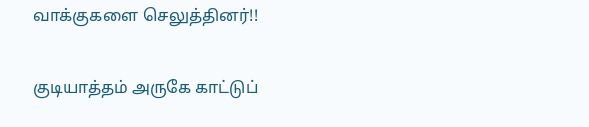வாக்குகளை செலுத்தினர்!!

குடியாத்தம் அருகே காட்டுப்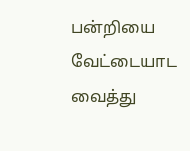பன்றியை வேட்டையாட வைத்து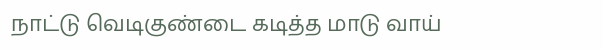நாட்டு வெடிகுண்டை கடித்த மாடு வாய்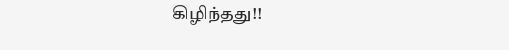கிழிந்தது!!